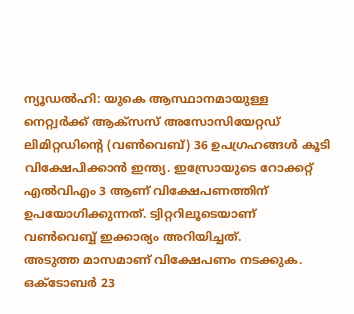ന്യൂഡൽഹി: യുകെ ആസ്ഥാനമായുള്ള നെറ്റ്വർക്ക് ആക്സസ് അസോസിയേറ്റഡ് ലിമിറ്റഡിന്റെ (വൺവെബ്) 36 ഉപഗ്രഹങ്ങൾ കൂടി വിക്ഷേപിക്കാൻ ഇന്ത്യ. ഇസ്രോയുടെ റോക്കറ്റ് എൽവിഎം 3 ആണ് വിക്ഷേപണത്തിന് ഉപയോഗിക്കുന്നത്. ട്വിറ്ററിലൂടെയാണ് വൺവെബ്ബ് ഇക്കാര്യം അറിയിച്ചത്.
അടുത്ത മാസമാണ് വിക്ഷേപണം നടക്കുക. ഒക്ടോബർ 23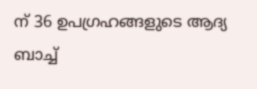ന് 36 ഉപഗ്രഹങ്ങളുടെ ആദ്യ ബാച്ച്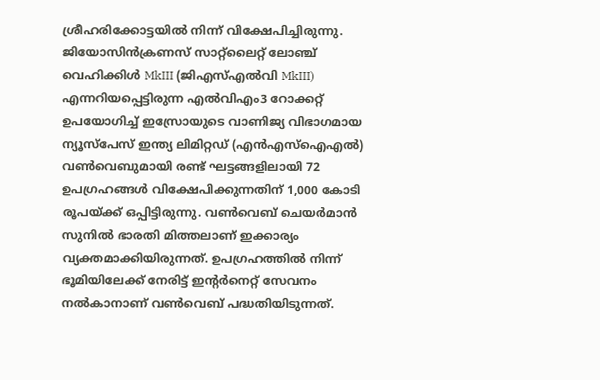ശ്രീഹരിക്കോട്ടയിൽ നിന്ന് വിക്ഷേപിച്ചിരുന്നു. ജിയോസിൻക്രണസ് സാറ്റ്ലൈറ്റ് ലോഞ്ച് വെഹിക്കിൾ MkIII (ജിഎസ്എൽവി MkIII) എന്നറിയപ്പെട്ടിരുന്ന എൽവിഎം3 റോക്കറ്റ് ഉപയോഗിച്ച് ഇസ്രോയുടെ വാണിജ്യ വിഭാഗമായ ന്യൂസ്പേസ് ഇന്ത്യ ലിമിറ്റഡ് (എൻഎസ്ഐഎൽ) വൺവെബുമായി രണ്ട് ഘട്ടങ്ങളിലായി 72 ഉപഗ്രഹങ്ങൾ വിക്ഷേപിക്കുന്നതിന് 1,000 കോടി രൂപയ്ക്ക് ഒപ്പിട്ടിരുന്നു. വൺവെബ് ചെയർമാൻ സുനിൽ ഭാരതി മിത്തലാണ് ഇക്കാര്യം വ്യക്തമാക്കിയിരുന്നത്. ഉപഗ്രഹത്തിൽ നിന്ന് ഭൂമിയിലേക്ക് നേരിട്ട് ഇന്റർനെറ്റ് സേവനം നൽകാനാണ് വൺവെബ് പദ്ധതിയിടുന്നത്.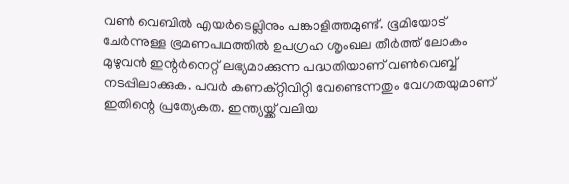വൺ വെബിൽ എയർടെല്ലിനും പങ്കാളിത്തമുണ്ട്. ഭൂമിയോട് ചേർന്നുള്ള ഭ്രമണപഥത്തിൽ ഉപഗ്രഹ ശൃംഖല തീർത്ത് ലോകം മുഴുവൻ ഇന്റർനെറ്റ് ലഭ്യമാക്കുന്ന പദ്ധതിയാണ് വൺവെബ്ബ് നടപ്പിലാക്കുക. പവർ കണക്റ്റിവിറ്റി വേണ്ടെന്നതും വേഗതയുമാണ് ഇതിന്റെ പ്രത്യേകത. ഇന്ത്യയ്ക്ക് വലിയ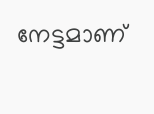നേട്ടമാണ്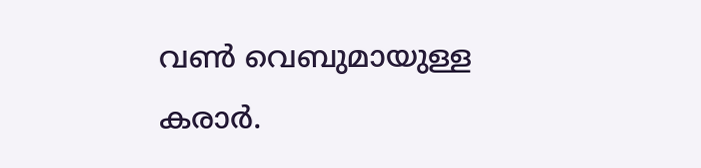വൺ വെബുമായുള്ള കരാർ.